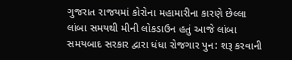ગુજરાત રાજયમાં કોરોના મહામારીના કારણે છેલ્લા લાંબા સમયથી મીની લોકડાઉન હતું આજે લાંબા સમયબાદ સરકાર દ્વારા ધંધા રોજગાર પુન: શરૂ કરવાની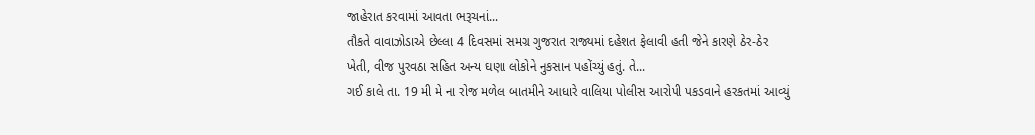જાહેરાત કરવામાં આવતા ભરૂચનાં...
તૌકતે વાવાઝોડાએ છેલ્લા 4 દિવસમાં સમગ્ર ગુજરાત રાજ્યમાં દહેશત ફેલાવી હતી જેને કારણે ઠેર-ઠેર ખેતી, વીજ પુરવઠા સહિત અન્ય ઘણા લોકોને નુકસાન પહોંચ્યું હતું. તે...
ગઈ કાલે તા. 19 મી મે ના રોજ મળેલ બાતમીને આધારે વાલિયા પોલીસ આરોપી પકડવાને હરકતમાં આવ્યું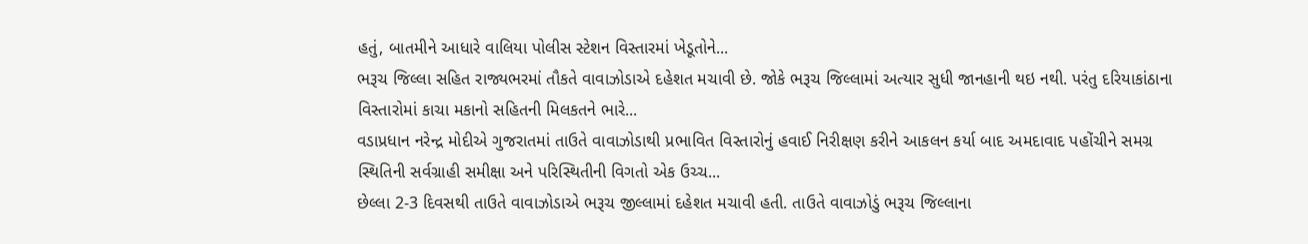હતું, બાતમીને આધારે વાલિયા પોલીસ સ્ટેશન વિસ્તારમાં ખેડૂતોને...
ભરૂચ જિલ્લા સહિત રાજ્યભરમાં તૌકતે વાવાઝોડાએ દહેશત મચાવી છે. જોકે ભરૂચ જિલ્લામાં અત્યાર સુધી જાનહાની થઇ નથી. પરંતુ દરિયાકાંઠાના વિસ્તારોમાં કાચા મકાનો સહિતની મિલકતને ભારે...
વડાપ્રધાન નરેન્દ્ર મોદીએ ગુજરાતમાં તાઉતે વાવાઝોડાથી પ્રભાવિત વિસ્તારોનું હવાઈ નિરીક્ષણ કરીને આકલન કર્યા બાદ અમદાવાદ પહોંચીને સમગ્ર સ્થિતિની સર્વગ્રાહી સમીક્ષા અને પરિસ્થિતીની વિગતો એક ઉચ્ચ...
છેલ્લા 2-3 દિવસથી તાઉતે વાવાઝોડાએ ભરૂચ જીલ્લામાં દહેશત મચાવી હતી. તાઉતે વાવાઝોડું ભરૂચ જિલ્લાના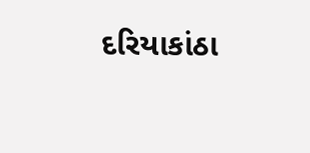દરિયાકાંઠા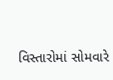વિસ્તારોમાં સોમવારે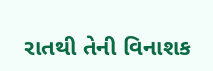રાતથી તેની વિનાશક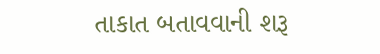તાકાત બતાવવાની શરૂ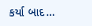કર્યા બાદ...